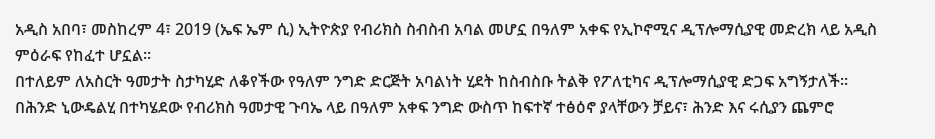አዲስ አበባ፣ መስከረም 4፣ 2019 (ኤፍ ኤም ሲ) ኢትዮጵያ የብሪክስ ስብስብ አባል መሆኗ በዓለም አቀፍ የኢኮኖሚና ዲፕሎማሲያዊ መድረክ ላይ አዲስ ምዕራፍ የከፈተ ሆኗል፡፡
በተለይም ለአስርት ዓመታት ስታካሂድ ለቆየችው የዓለም ንግድ ድርጅት አባልነት ሂደት ከስብስቡ ትልቅ የፖለቲካና ዲፕሎማሲያዊ ድጋፍ አግኝታለች።
በሕንድ ኒውዴልሂ በተካሄደው የብሪክስ ዓመታዊ ጉባኤ ላይ በዓለም አቀፍ ንግድ ውስጥ ከፍተኛ ተፅዕኖ ያላቸውን ቻይና፣ ሕንድ እና ሩሲያን ጨምሮ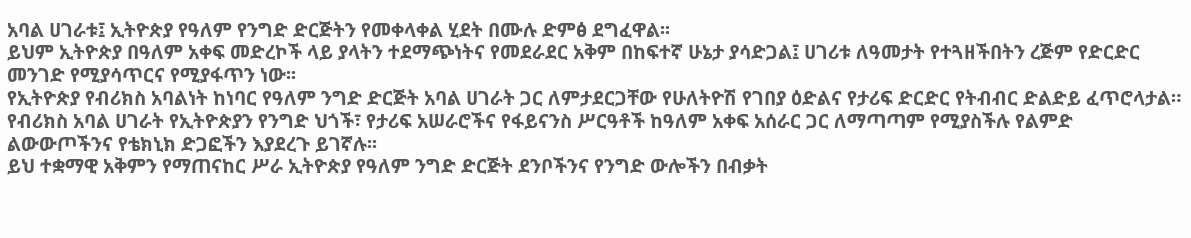አባል ሀገራቱ፤ ኢትዮጵያ የዓለም የንግድ ድርጅትን የመቀላቀል ሂደት በሙሉ ድምፅ ደግፈዋል፡፡
ይህም ኢትዮጵያ በዓለም አቀፍ መድረኮች ላይ ያላትን ተደማጭነትና የመደራደር አቅም በከፍተኛ ሁኔታ ያሳድጋል፤ ሀገሪቱ ለዓመታት የተጓዘችበትን ረጅም የድርድር መንገድ የሚያሳጥርና የሚያፋጥን ነው፡፡
የኢትዮጵያ የብሪክስ አባልነት ከነባር የዓለም ንግድ ድርጅት አባል ሀገራት ጋር ለምታደርጋቸው የሁለትዮሽ የገበያ ዕድልና የታሪፍ ድርድር የትብብር ድልድይ ፈጥሮላታል።
የብሪክስ አባል ሀገራት የኢትዮጵያን የንግድ ህጎች፣ የታሪፍ አሠራሮችና የፋይናንስ ሥርዓቶች ከዓለም አቀፍ አሰራር ጋር ለማጣጣም የሚያስችሉ የልምድ ልውውጦችንና የቴክኒክ ድጋፎችን እያደረጉ ይገኛሉ፡፡
ይህ ተቋማዊ አቅምን የማጠናከር ሥራ ኢትዮጵያ የዓለም ንግድ ድርጅት ደንቦችንና የንግድ ውሎችን በብቃት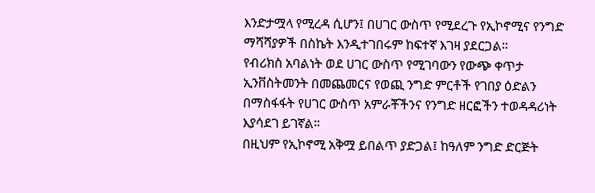እንድታሟላ የሚረዳ ሲሆን፤ በሀገር ውስጥ የሚደረጉ የኢኮኖሚና የንግድ ማሻሻያዎች በስኬት እንዲተገበሩም ከፍተኛ እገዛ ያደርጋል።
የብሪክስ አባልነት ወደ ሀገር ውስጥ የሚገባውን የውጭ ቀጥታ ኢንቨስትመንት በመጨመርና የወጪ ንግድ ምርቶች የገበያ ዕድልን በማስፋፋት የሀገር ውስጥ አምራቾችንና የንግድ ዘርፎችን ተወዳዳሪነት እያሳደገ ይገኛል፡፡
በዚህም የኢኮኖሚ አቅሟ ይበልጥ ያድጋል፤ ከዓለም ንግድ ድርጅት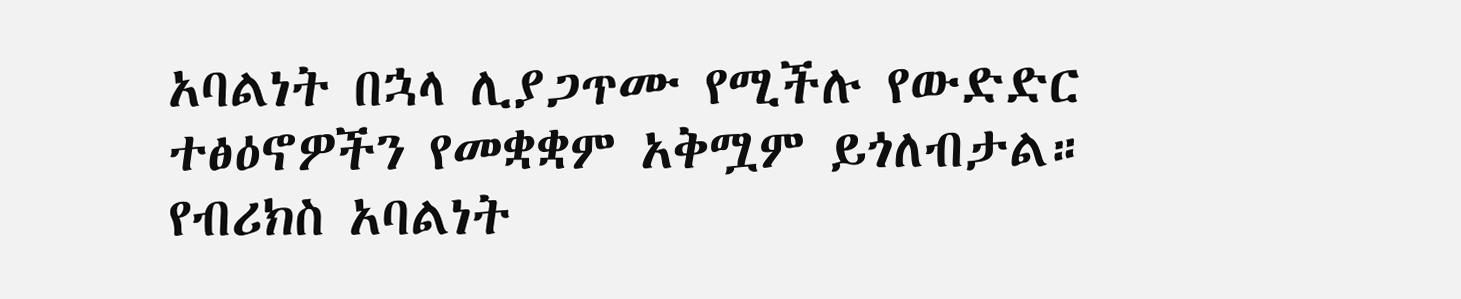አባልነት በኋላ ሊያጋጥሙ የሚችሉ የውድድር ተፅዕኖዎችን የመቋቋም አቅሟም ይጎለብታል።
የብሪክስ አባልነት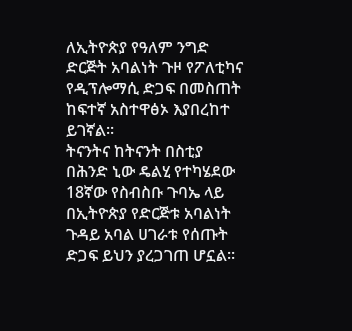ለኢትዮጵያ የዓለም ንግድ ድርጅት አባልነት ጉዞ የፖለቲካና የዲፕሎማሲ ድጋፍ በመስጠት ከፍተኛ አስተዋፅኦ እያበረከተ ይገኛል፡፡
ትናንትና ከትናንት በስቲያ በሕንድ ኒው ዴልሂ የተካሄደው 18ኛው የስብስቡ ጉባኤ ላይ በኢትዮጵያ የድርጅቱ አባልነት ጉዳይ አባል ሀገራቱ የሰጡት ድጋፍ ይህን ያረጋገጠ ሆኗል፡፡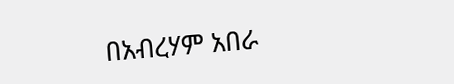በአብረሃም አበራ